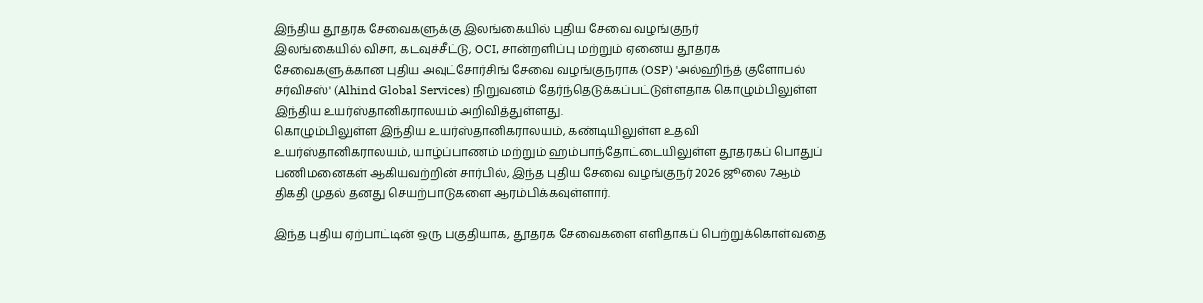இந்திய தூதரக சேவைகளுக்கு இலங்கையில் புதிய சேவை வழங்குநர்
இலங்கையில் விசா, கடவுச்சீட்டு, OCI, சான்றளிப்பு மற்றும் ஏனைய தூதரக சேவைகளுக்கான புதிய அவுட்சோர்சிங் சேவை வழங்குநராக (OSP) 'அல்ஹிந்த் குளோபல் சர்விசஸ்' (Alhind Global Services) நிறுவனம் தேர்ந்தெடுக்கப்பட்டுள்ளதாக கொழும்பிலுள்ள இந்திய உயர்ஸ்தானிகராலயம் அறிவித்துள்ளது.
கொழும்பிலுள்ள இந்திய உயர்ஸ்தானிகராலயம், கண்டியிலுள்ள உதவி உயர்ஸ்தானிகராலயம், யாழ்ப்பாணம் மற்றும் ஹம்பாந்தோட்டையிலுள்ள தூதரகப் பொதுப் பணிமனைகள் ஆகியவற்றின் சார்பில், இந்த புதிய சேவை வழங்குநர் 2026 ஜூலை 7ஆம் திகதி முதல் தனது செயற்பாடுகளை ஆரம்பிக்கவுள்ளார்.

இந்த புதிய ஏற்பாட்டின் ஒரு பகுதியாக, தூதரக சேவைகளை எளிதாகப் பெற்றுக்கொள்வதை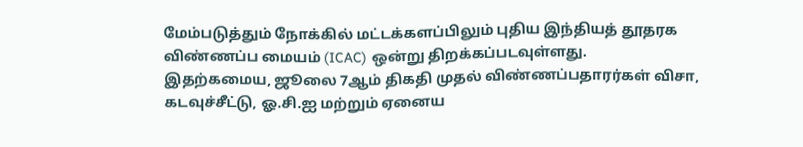மேம்படுத்தும் நோக்கில் மட்டக்களப்பிலும் புதிய இந்தியத் தூதரக விண்ணப்ப மையம் (ICAC) ஒன்று திறக்கப்படவுள்ளது.
இதற்கமைய, ஜூலை 7ஆம் திகதி முதல் விண்ணப்பதாரர்கள் விசா, கடவுச்சீட்டு, ஓ.சி.ஐ மற்றும் ஏனைய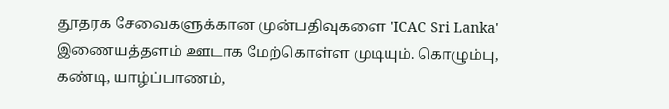தூதரக சேவைகளுக்கான முன்பதிவுகளை 'ICAC Sri Lanka' இணையத்தளம் ஊடாக மேற்கொள்ள முடியும். கொழும்பு, கண்டி, யாழ்ப்பாணம்,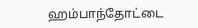ஹம்பாந்தோட்டை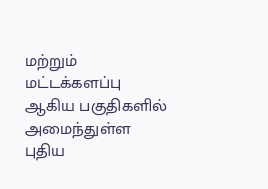மற்றும் மட்டக்களப்பு ஆகிய பகுதிகளில் அமைந்துள்ள புதிய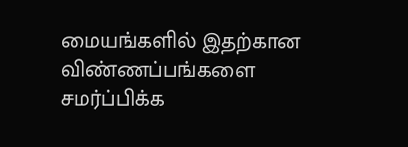மையங்களில் இதற்கான விண்ணப்பங்களை சமர்ப்பிக்க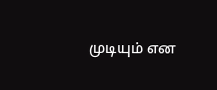முடியும் என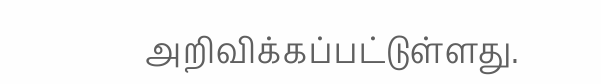அறிவிக்கப்பட்டுள்ளது.